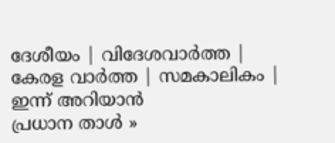ദേശീയം | വിദേശവാര്‍ത്ത | കേരള വാര്‍ത്ത | സമകാലികം | ഇന്ന് അറിയാന്‍
പ്രധാന താള്‍ »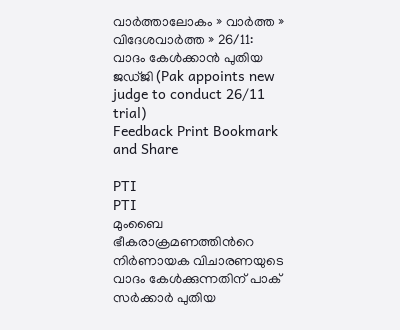വാര്‍ത്താലോകം » വാര്‍ത്ത » വിദേശവാര്‍ത്ത » 26/11: വാദം കേള്‍ക്കാന്‍ പുതിയ ജഡ്‌ജി (Pak appoints new judge to conduct 26/11 trial)
Feedback Print Bookmark and Share

PTI
PTI
മുംബൈ ഭീകരാക്രമണത്തിന്‍റെ നിര്‍ണായക വിചാരണയുടെ വാദം കേള്‍ക്കുന്നതിന് പാക് സര്‍ക്കാര്‍ പുതിയ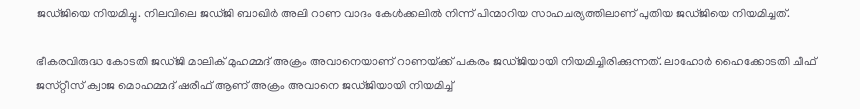ജഡ്‌ജിയെ നിയമിച്ചു. നിലവിലെ ജഡ്ജി ബാഖിര്‍ അലി റാണ വാദം കേള്‍ക്കലില്‍ നിന്ന് പിന്മാറിയ സാഹചര്യത്തിലാണ് പുതിയ ജഡ്‌ജിയെ നിയമിച്ചത്.

ഭീകരവിരുദ്ധ കോടതി ജഡ്‌ജി മാലിക് മുഹമ്മദ് അക്രം അവാനെയാണ് റാണയ്‌ക്ക് പകരം ജഡ്‌ജിയായി നിയമിച്ചിരിക്കുന്നത്. ലാഹോര്‍ ഹൈക്കോടതി ചീഫ് ജസ്‌റ്റീസ് ക്വാജ മൊഹമ്മദ് ഷരീഫ് ആണ് അക്രം അവാനെ ജഡ്‌ജിയായി നിയമിച്ച്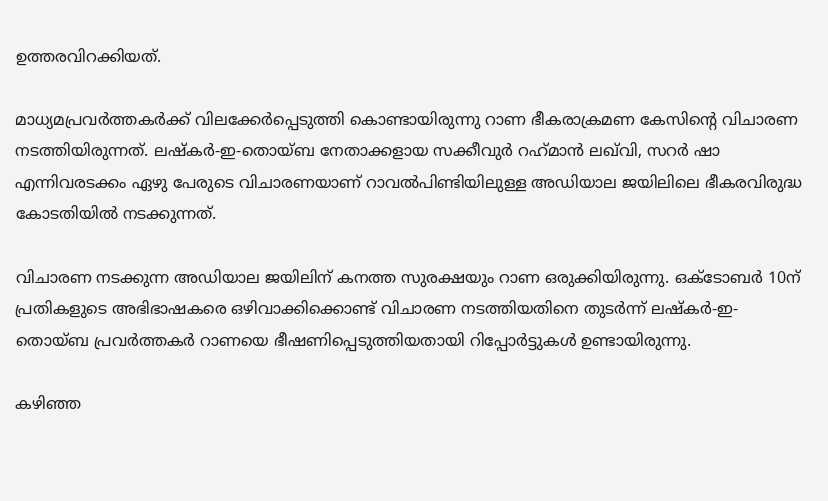ഉത്തരവിറക്കിയത്.

മാധ്യമപ്രവര്‍ത്തകര്‍ക്ക് വിലക്കേര്‍പ്പെടുത്തി കൊണ്ടായിരുന്നു റാണ ഭീകരാക്രമണ കേസിന്‍റെ വിചാരണ നടത്തിയിരുന്നത്. ലഷ്‌കര്‍-ഇ-തൊയ്‌ബ നേതാക്കളായ സക്കീവുര്‍ റഹ്‌മാന്‍ ലഖ്‌വി, സറര്‍ ഷാ എന്നിവരടക്കം ഏഴു പേരുടെ വിചാരണയാണ് റാവല്‍പിണ്ടിയിലുള്ള അഡിയാല ജയിലിലെ ഭീകരവിരുദ്ധ കോടതിയില്‍ നടക്കുന്നത്.

വിചാരണ നടക്കുന്ന അഡിയാല ജയിലിന് കനത്ത സുരക്ഷയും റാണ ഒരുക്കിയിരുന്നു. ഒക്‌ടോബര്‍ 10ന് പ്രതികളുടെ അഭിഭാഷകരെ ഒഴിവാക്കിക്കൊണ്ട് വിചാരണ നടത്തിയതിനെ തുടര്‍ന്ന് ലഷ്‌കര്‍-ഇ-തൊയ്‌ബ പ്രവര്‍ത്തകര്‍ റാണയെ ഭീഷണിപ്പെടുത്തിയതായി റിപ്പോര്‍ട്ടുകള്‍ ഉണ്ടായിരുന്നു.

കഴിഞ്ഞ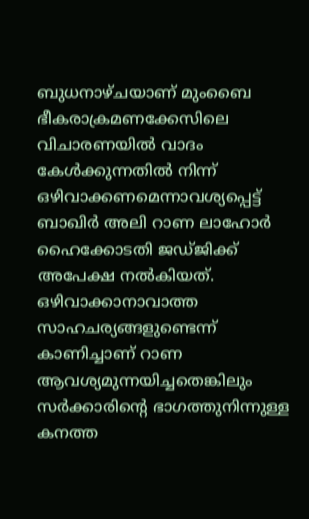ബുധനാഴ്ചയാണ് മുംബൈ ഭീകരാക്രമണക്കേസിലെ വിചാരണയില്‍ വാദം കേള്‍ക്കുന്നതില്‍ നിന്ന് ഒഴിവാക്കണമെന്നാവശ്യപ്പെട്ട് ബാഖിര്‍ അലി റാണ ലാഹോര്‍ ഹൈക്കോടതി ജഡ്ജിക്ക് അപേക്ഷ നല്‍കിയത്. ഒഴിവാക്കാനാവാത്ത സാഹചര്യങ്ങളുണ്ടെന്ന് കാണിച്ചാണ് റാണ ആവശ്യമുന്നയിച്ചതെങ്കിലും സര്‍ക്കാരിന്‍റെ ഭാഗത്തുനിന്നുള്ള കനത്ത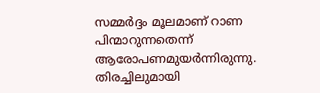സമ്മര്‍ദ്ദം മൂലമാണ് റാണ പിന്മാറുന്നതെന്ന് ആരോപണമുയര്‍ന്നിരുന്നു.
തിരച്ചിലുമായി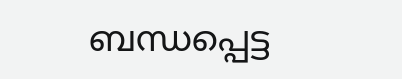ബന്ധപ്പെട്ട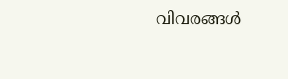വിവരങ്ങള്‍